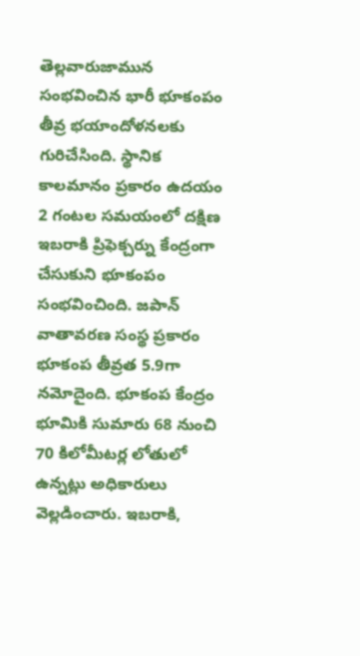తెల్లవారుజామున సంభవించిన భారీ భూకంపం తీవ్ర భయాందోళనలకు గురిచేసింది. స్థానిక కాలమానం ప్రకారం ఉదయం 2 గంటల సమయంలో దక్షిణ ఇబరాకి ప్రిఫెక్చర్ను కేంద్రంగా చేసుకుని భూకంపం సంభవించింది. జపాన్ వాతావరణ సంస్థ ప్రకారం భూకంప తీవ్రత 5.9గా నమోదైంది. భూకంప కేంద్రం భూమికి సుమారు 68 నుంచి 70 కిలోమీటర్ల లోతులో ఉన్నట్లు అధికారులు వెల్లడించారు. ఇబరాకి,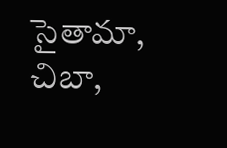సైతామా, చిబా,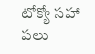టోక్యో సహా పలు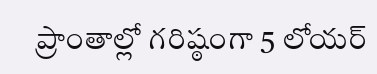ప్రాంతాల్లో గరిష్ఠంగా 5 లోయర్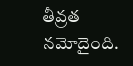తీవ్రత నమోదైంది.